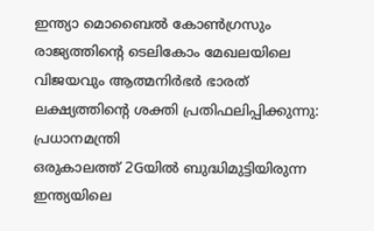ഇന്ത്യാ മൊബൈൽ കോൺഗ്രസും രാജ്യത്തിന്റെ ടെലികോം മേഖലയിലെ വിജയവും ആത്മനിർഭർ ഭാരത് ലക്ഷ്യത്തിന്റെ ശക്തി പ്രതിഫലിപ്പിക്കുന്നു: പ്രധാനമന്ത്രി
ഒരുകാലത്ത് 2Gയിൽ ബുദ്ധിമുട്ടിയിരുന്ന ഇന്ത്യയിലെ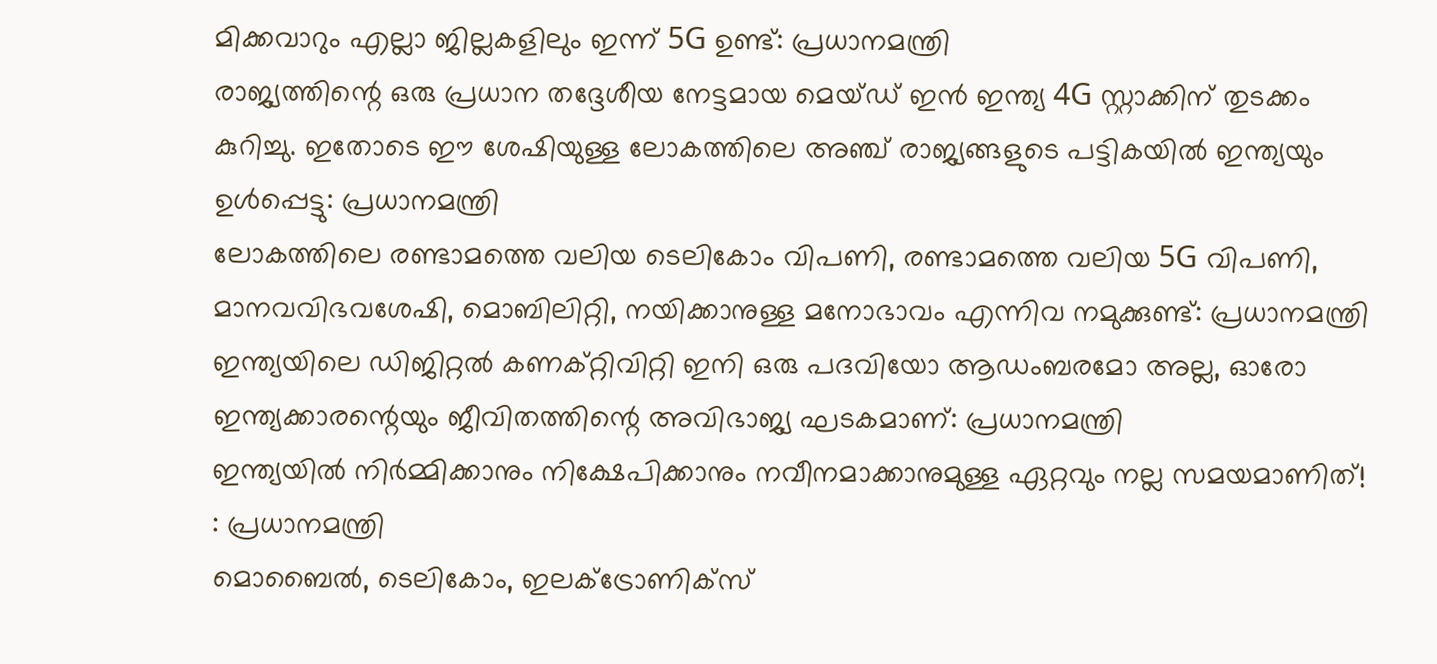മിക്കവാറും എല്ലാ ജില്ലകളിലും ഇന്ന് 5G ഉണ്ട്: പ്രധാനമന്ത്രി
രാജ്യത്തിന്റെ ഒരു പ്രധാന തദ്ദേശീയ നേട്ടമായ മെയ്ഡ് ഇൻ ഇന്ത്യ 4G സ്റ്റാക്കിന് തുടക്കം കുറിച്ചു. ഇതോടെ ഈ ശേഷിയുള്ള ലോകത്തിലെ അഞ്ച് രാജ്യങ്ങളുടെ പട്ടികയിൽ ഇന്ത്യയും ഉൾപ്പെട്ടു: പ്രധാനമന്ത്രി
ലോകത്തിലെ രണ്ടാമത്തെ വലിയ ടെലികോം വിപണി, രണ്ടാമത്തെ വലിയ 5G വിപണി, മാനവവിഭവശേഷി, മൊബിലിറ്റി, നയിക്കാനുള്ള മനോഭാവം എന്നിവ നമുക്കുണ്ട്: പ്രധാനമന്ത്രി
ഇന്ത്യയിലെ ഡിജിറ്റൽ കണക്റ്റിവിറ്റി ഇനി ഒരു പദവിയോ ആഡംബരമോ അല്ല, ഓരോ ഇന്ത്യക്കാരന്റെയും ജീവിതത്തിന്റെ അവിഭാജ്യ ഘടകമാണ്: പ്രധാനമന്ത്രി
ഇന്ത്യയിൽ നിർമ്മിക്കാനും നിക്ഷേപിക്കാനും നവീനമാക്കാനുമുള്ള ഏറ്റവും നല്ല സമയമാണിത്! : പ്രധാനമന്ത്രി
മൊബൈൽ, ടെലികോം, ഇലക്ട്രോണിക്സ്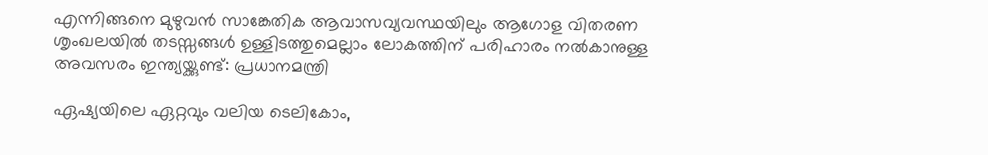എന്നിങ്ങനെ മുഴുവൻ സാങ്കേതിക ആവാസവ്യവസ്ഥയിലും ആഗോള വിതരണ ശൃംഖലയിൽ തടസ്സങ്ങൾ ഉള്ളിടത്തുമെല്ലാം ലോകത്തിന് പരിഹാരം നൽകാനുള്ള അവസരം ഇന്ത്യയ്ക്കുണ്ട്: പ്രധാനമന്ത്രി

ഏഷ്യയിലെ ഏറ്റവും വലിയ ടെലികോം,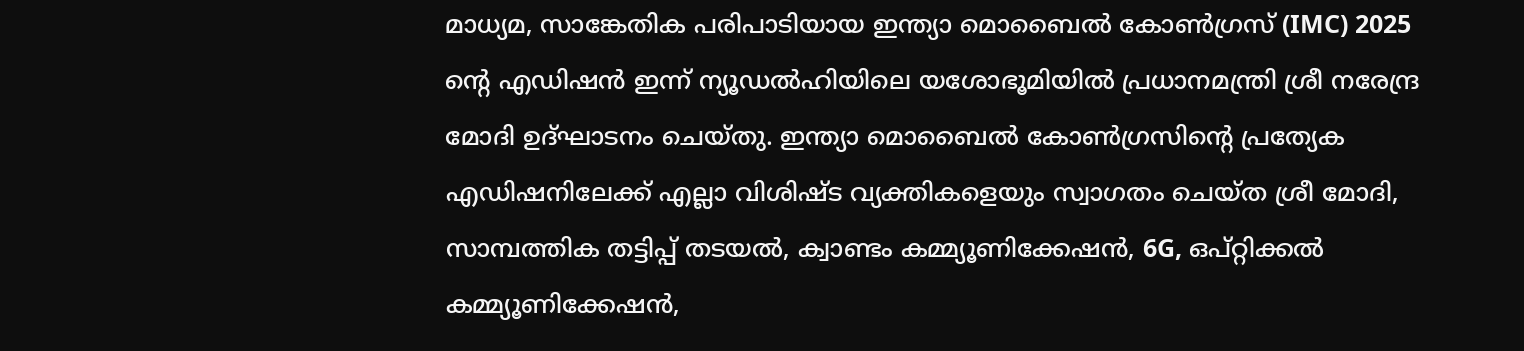മാധ്യമ, സാങ്കേതിക ‌പരിപാടിയായ ഇന്ത്യാ മൊബൈൽ കോൺഗ്രസ് (IMC) 2025 ന്റെ എഡിഷൻ ഇന്ന് ന്യൂഡൽഹിയിലെ യശോഭൂമിയിൽ പ്രധാനമന്ത്രി ശ്രീ നരേന്ദ്ര മോദി ഉദ്ഘാടനം ചെയ്തു. ഇന്ത്യാ മൊബൈൽ കോൺഗ്രസിന്റെ പ്രത്യേക എഡിഷനിലേക്ക് എല്ലാ വിശിഷ്ട വ്യക്തികളെയും സ്വാഗതം ചെയ്ത ശ്രീ മോദി, സാമ്പത്തിക തട്ടിപ്പ് തടയൽ, ക്വാണ്ടം കമ്മ്യൂണിക്കേഷൻ, 6G, ഒപ്റ്റിക്കൽ കമ്മ്യൂണിക്കേഷൻ,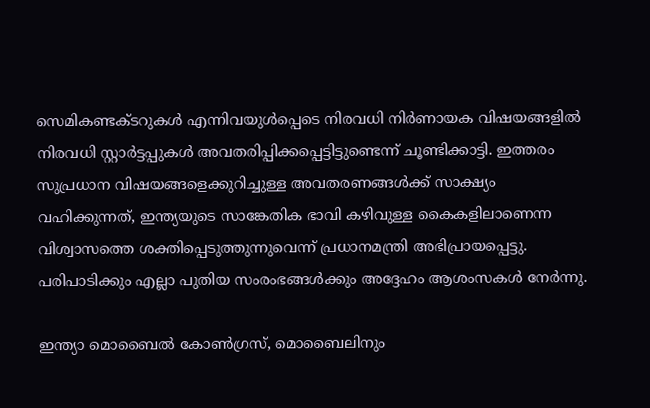സെമികണ്ടക്ടറുകൾ എന്നിവയുൾപ്പെടെ നിരവധി നിർണായക വിഷയങ്ങളിൽ നിരവധി സ്റ്റാർട്ടപ്പുകൾ അവതരിപ്പിക്കപ്പെട്ടിട്ടുണ്ടെന്ന് ചൂണ്ടിക്കാട്ടി. ഇത്തരം സുപ്രധാന വിഷയങ്ങളെക്കുറിച്ചുള്ള അവതരണങ്ങൾക്ക് സാക്ഷ്യം വഹിക്കുന്നത്, ഇന്ത്യയുടെ സാങ്കേതിക ഭാവി കഴിവുള്ള കൈകളിലാണെന്ന വിശ്വാസത്തെ ശക്തിപ്പെടുത്തുന്നുവെന്ന് പ്രധാനമന്ത്രി അഭിപ്രായപ്പെട്ടു. പരിപാടിക്കും എല്ലാ പുതിയ സംരംഭങ്ങൾക്കും അദ്ദേഹം ആശംസകൾ നേർന്നു.

ഇന്ത്യാ മൊബൈൽ കോൺഗ്രസ്, മൊബൈലിനും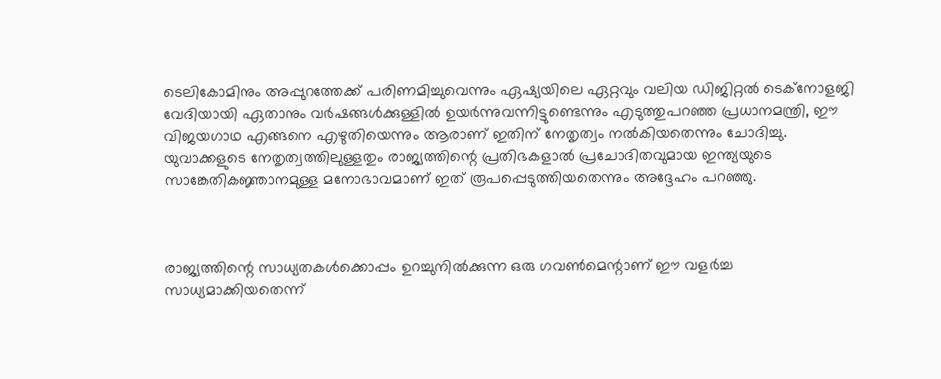ടെലികോമിനും അപ്പുറത്തേക്ക് പരിണമിച്ചുവെന്നും ഏഷ്യയിലെ ഏറ്റവും വലിയ ഡിജിറ്റൽ ടെക്‌നോളജി വേദിയായി ഏതാനും വർഷങ്ങൾക്കുള്ളിൽ ഉയർന്നുവന്നിട്ടുണ്ടെന്നും എടുത്തുപറഞ്ഞ പ്രധാനമന്ത്രി, ഈ വിജയഗാഥ എങ്ങനെ എഴുതിയെന്നും ആരാണ് ഇതിന് നേതൃത്വം നൽകിയതെന്നും ചോദിച്ചു. യുവാക്കളുടെ നേതൃത്വത്തിലുള്ളതും രാജ്യത്തിന്റെ പ്രതിഭകളാൽ പ്രചോദിതവുമായ ഇന്ത്യയുടെ സാങ്കേതികജ്ഞാനമുള്ള മനോഭാവമാണ് ഇത് രൂപപ്പെടുത്തിയതെന്നും അദ്ദേഹം പറഞ്ഞു.



രാജ്യത്തിന്റെ സാധ്യതകൾക്കൊപ്പം ഉറച്ചുനിൽക്കുന്ന ഒരു ഗവൺമെന്റാണ് ഈ വളർച്ച സാധ്യമാക്കിയതെന്ന്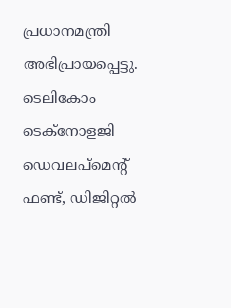പ്രധാനമന്ത്രി അഭിപ്രായപ്പെട്ടു. ടെലികോം ടെക്നോളജി ഡെവലപ്മെന്റ് ഫണ്ട്, ഡിജിറ്റൽ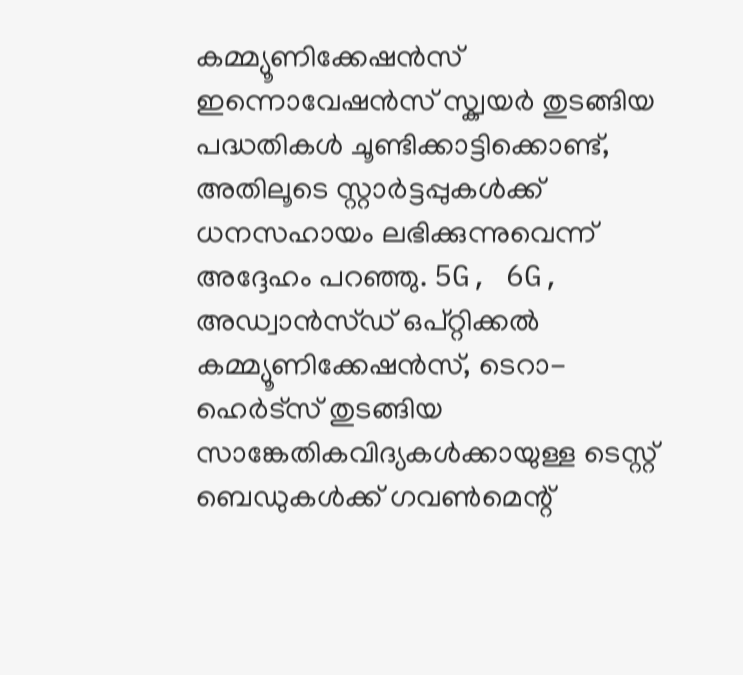കമ്മ്യൂണിക്കേഷൻസ് ഇന്നൊവേഷൻസ് സ്ക്വയർ തുടങ്ങിയ പദ്ധതികൾ ചൂണ്ടിക്കാട്ടിക്കൊണ്ട്, അതിലൂടെ സ്റ്റാർട്ടപ്പുകൾക്ക് ധനസഹായം ലഭിക്കുന്നുവെന്ന് അദ്ദേഹം പറഞ്ഞു. 5G, 6G, അഡ്വാൻസ്ഡ് ഒപ്റ്റിക്കൽ കമ്മ്യൂണിക്കേഷൻസ്, ടെറാ-ഹെർട്സ് തുടങ്ങിയ സാങ്കേതികവിദ്യകൾക്കായുള്ള ടെസ്റ്റ് ബെഡുകൾക്ക് ഗവൺമെന്റ്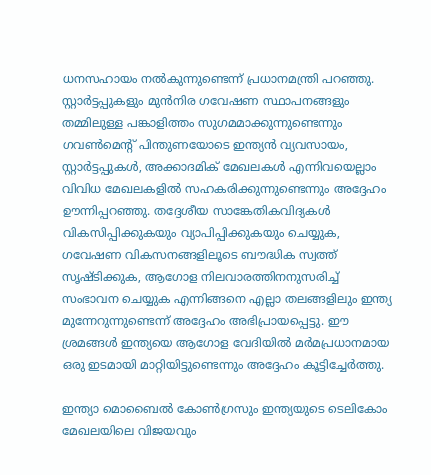ധനസഹായം നൽകുന്നുണ്ടെന്ന് പ്രധാനമന്ത്രി പറഞ്ഞു. സ്റ്റാർട്ടപ്പുകളും മുൻനിര ഗവേഷണ സ്ഥാപനങ്ങളും തമ്മിലുള്ള പങ്കാളിത്തം സുഗമമാക്കുന്നുണ്ടെന്നും ഗവൺമെന്റ് പിന്തുണയോടെ ഇന്ത്യൻ വ്യവസായം, സ്റ്റാർട്ടപ്പുകൾ, അക്കാദമിക് മേഖലകൾ എന്നിവയെല്ലാം വിവിധ മേഖലകളിൽ സഹകരിക്കുന്നുണ്ടെന്നും അദ്ദേഹം ഊന്നിപ്പറഞ്ഞു. തദ്ദേശീയ സാങ്കേതികവിദ്യകൾ വികസിപ്പിക്കുകയും ‌വ്യാപിപ്പിക്കുകയും ചെയ്യുക, ഗവേഷണ വികസനങ്ങളിലൂടെ ബൗദ്ധിക സ്വത്ത് സൃഷ്ടിക്കുക, ആഗോള നിലവാരത്തിനനുസരിച്ച് സംഭാവന ചെയ്യുക എന്നിങ്ങനെ എല്ലാ തലങ്ങളിലും ഇന്ത്യ മുന്നേറുന്നുണ്ടെന്ന് അദ്ദേഹം അഭിപ്രായപ്പെട്ടു. ഈ ശ്രമങ്ങൾ ഇന്ത്യയെ ആഗോള വേദിയിൽ മർമപ്രധാനമായ ഒരു ഇടമായി മാറ്റിയിട്ടുണ്ടെന്നും അദ്ദേഹം കൂട്ടിച്ചേർത്തു.

ഇന്ത്യാ മൊബൈൽ കോൺഗ്രസും ഇന്ത്യയുടെ ടെലികോം മേഖലയിലെ വിജയവും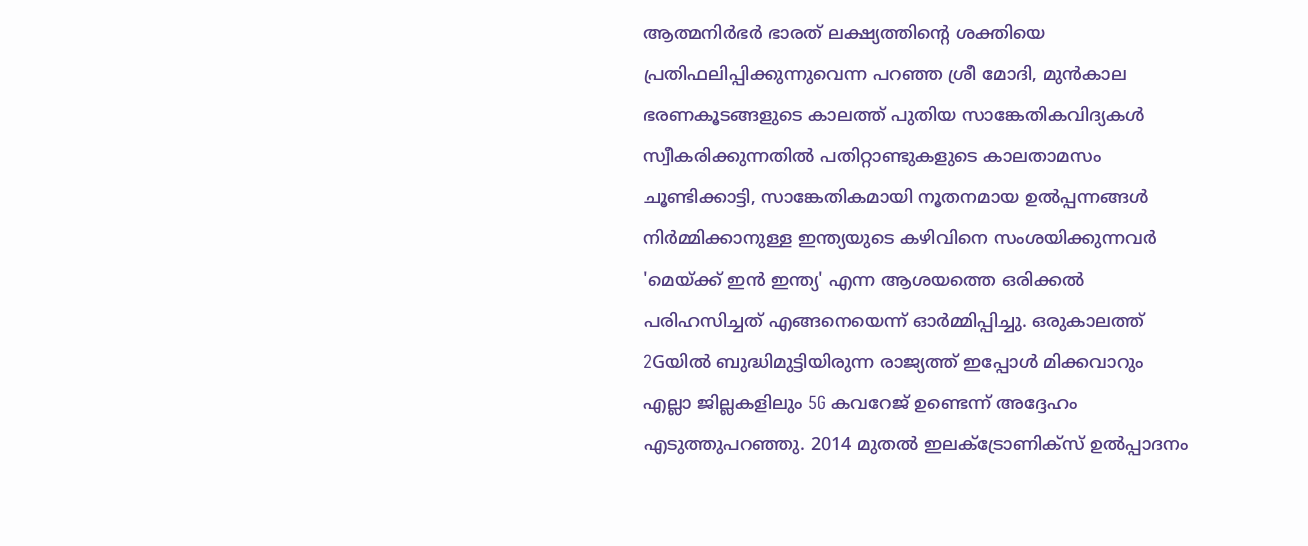ആത്മനിർഭർ ഭാരത് ലക്ഷ്യത്തിന്റെ ശക്തിയെ പ്രതിഫലിപ്പിക്കുന്നുവെന്ന പറഞ്ഞ ശ്രീ മോദി, മുൻകാല ഭരണകൂടങ്ങളുടെ കാലത്ത് പുതിയ സാങ്കേതികവിദ്യകൾ സ്വീകരിക്കുന്നതിൽ പതിറ്റാണ്ടുകളുടെ കാലതാമസം ചൂണ്ടിക്കാട്ടി, സാങ്കേതികമായി നൂതനമായ ഉൽപ്പന്നങ്ങൾ നിർമ്മിക്കാനുള്ള ഇന്ത്യയുടെ കഴിവിനെ സംശയിക്കുന്നവർ 'മെയ്ക്ക് ഇൻ ഇന്ത്യ' എന്ന ആശയത്തെ ഒരിക്കൽ പരിഹസിച്ചത് എങ്ങനെയെന്ന് ഓർമ്മിപ്പിച്ചു. ഒരുകാലത്ത് 2Gയിൽ ബുദ്ധിമുട്ടിയിരുന്ന രാജ്യത്ത് ഇപ്പോൾ മിക്കവാറും എല്ലാ ജില്ലകളിലും 5G കവറേജ് ഉണ്ടെന്ന് അദ്ദേഹം എടുത്തുപറഞ്ഞു. 2014 മുതൽ ഇലക്ട്രോണിക്സ് ഉൽപ്പാദനം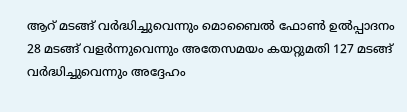ആറ് മടങ്ങ് വർദ്ധിച്ചുവെന്നും മൊബൈൽ ഫോൺ ഉൽപ്പാദനം 28 മടങ്ങ് വളർന്നുവെന്നും അതേസമയം കയറ്റുമതി 127 മടങ്ങ് വർദ്ധിച്ചുവെന്നും അദ്ദേഹം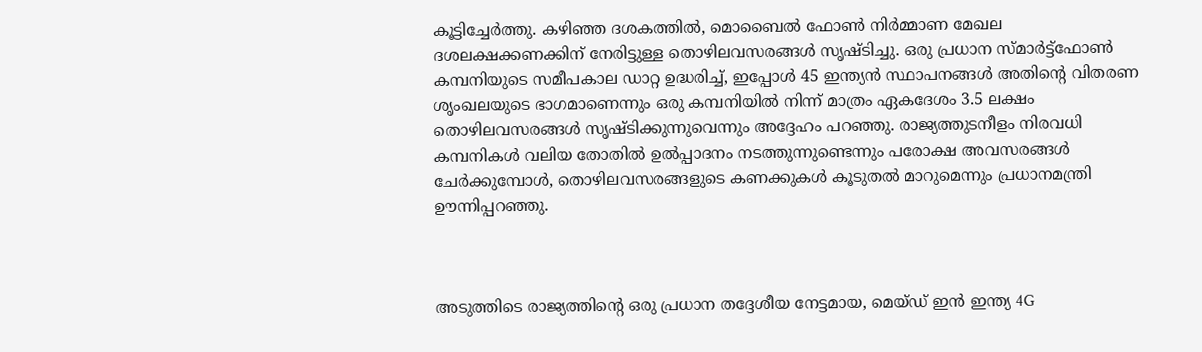കൂട്ടിച്ചേർത്തു. കഴിഞ്ഞ ദശകത്തിൽ, മൊബൈൽ ഫോൺ നിർമ്മാണ മേഖല ദശലക്ഷക്കണക്കിന് നേരിട്ടുള്ള തൊഴിലവസരങ്ങൾ സൃഷ്ടിച്ചു. ഒരു പ്രധാന സ്മാർട്ട്‌ഫോൺ കമ്പനിയുടെ സമീപകാല ഡാറ്റ ഉദ്ധരിച്ച്, ഇപ്പോൾ 45 ഇന്ത്യൻ സ്ഥാപനങ്ങൾ അതിന്റെ വിതരണ ശൃംഖലയുടെ ഭാഗമാണെന്നും ഒരു കമ്പനിയിൽ നിന്ന് മാത്രം ഏകദേശം 3.5 ലക്ഷം തൊഴിലവസരങ്ങൾ സൃഷ്ടിക്കുന്നുവെന്നും അദ്ദേഹം പറഞ്ഞു. രാജ്യത്തുടനീളം നിരവധി കമ്പനികൾ വലിയ തോതിൽ ഉൽപ്പാദനം നടത്തുന്നുണ്ടെന്നും പരോക്ഷ അവസരങ്ങൾ ചേർക്കുമ്പോൾ, തൊഴിലവസരങ്ങളുടെ കണക്കുകൾ കൂടുതൽ മാറുമെന്നും പ്രധാനമന്ത്രി ഊന്നിപ്പറഞ്ഞു.



അടുത്തിടെ രാജ്യത്തിന്റെ ഒരു പ്രധാന തദ്ദേശീയ നേട്ടമായ, മെയ്ഡ് ഇൻ ഇന്ത്യ 4G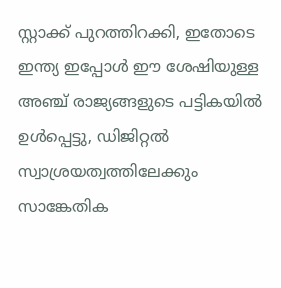സ്റ്റാക്ക് പുറത്തിറക്കി, ഇതോടെ ഇന്ത്യ ഇപ്പോൾ ഈ ശേഷിയുള്ള അഞ്ച് രാജ്യങ്ങളുടെ പട്ടികയിൽ ഉൾപ്പെട്ടു, ഡിജിറ്റൽ സ്വാശ്രയത്വത്തിലേക്കും സാങ്കേതിക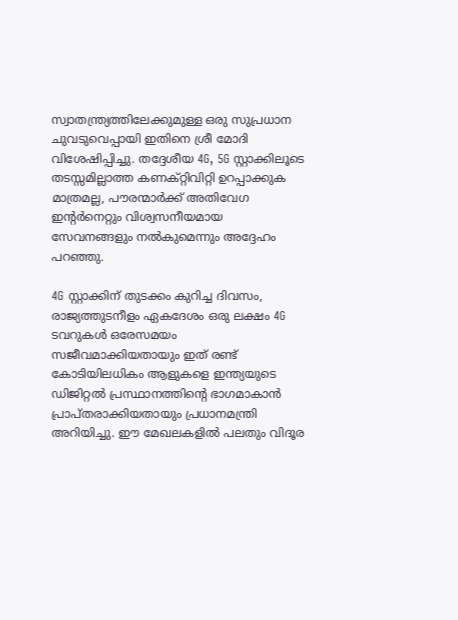സ്വാതന്ത്ര്യത്തിലേക്കുമുള്ള ഒരു സുപ്രധാന ചുവടുവെപ്പായി ഇതിനെ ശ്രീ മോദി വിശേഷിപ്പിച്ചു. തദ്ദേശീയ 4G, 5G സ്റ്റാക്കിലൂടെ തടസ്സമില്ലാത്ത കണക്റ്റിവിറ്റി ഉറപ്പാക്കുക മാത്രമല്ല, പൗരന്മാർക്ക് അതിവേഗ ഇന്റർനെറ്റും വിശ്വസനീയമായ സേവനങ്ങളും നൽകുമെന്നും അദ്ദേഹം പറഞ്ഞു.

4G സ്റ്റാക്കിന് തുടക്കം കുറിച്ച ദിവസം, രാജ്യത്തുടനീളം ഏകദേശം ഒരു ലക്ഷം 4G ടവറുകൾ ഒരേസമയം സജീവമാക്കിയതായും ഇത് രണ്ട് കോടിയിലധികം ആളുകളെ ഇന്ത്യയുടെ ഡിജിറ്റൽ പ്രസ്ഥാനത്തിന്റെ ഭാഗമാകാൻ പ്രാപ്തരാക്കിയതായും പ്രധാനമന്ത്രി അറിയിച്ചു. ഈ മേഖലകളിൽ പലതും വിദൂര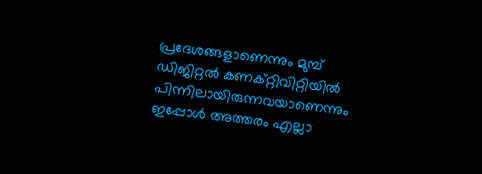പ്രദേശങ്ങളാണെന്നും മുമ്പ് ഡിജിറ്റൽ കണക്റ്റിവിറ്റിയിൽ പിന്നിലായിരുന്നവയാണെന്നും ഇപ്പോൾ അത്തരം എല്ലാ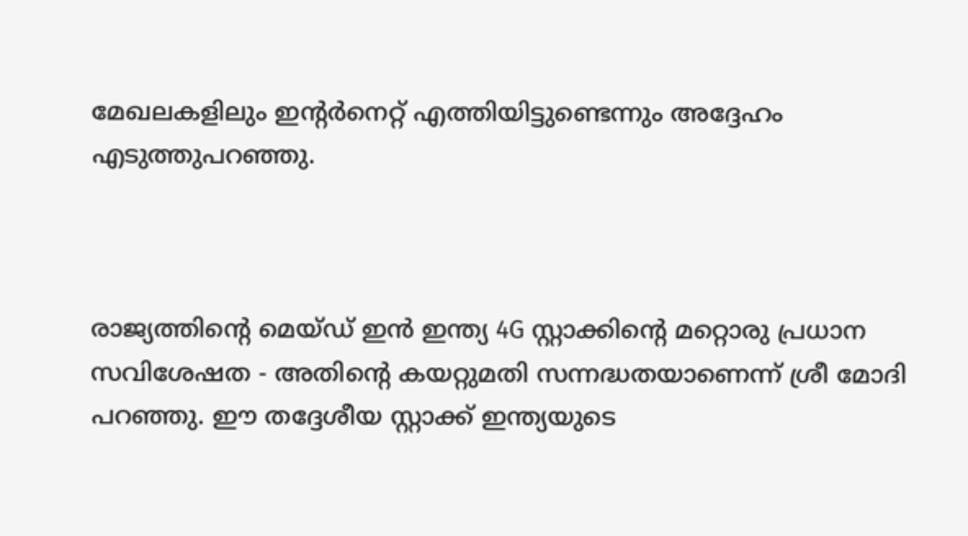മേഖലകളിലും ഇന്റർനെറ്റ് എത്തിയിട്ടുണ്ടെന്നും അദ്ദേഹം എടുത്തുപറഞ്ഞു.



രാജ്യത്തിന്റെ മെയ്ഡ് ഇൻ ഇന്ത്യ 4G സ്റ്റാക്കിന്റെ മറ്റൊരു പ്രധാന സവിശേഷത - അതിന്റെ കയറ്റുമതി സന്നദ്ധതയാണെന്ന് ശ്രീ മോദി പറഞ്ഞു. ഈ തദ്ദേശീയ സ്റ്റാക്ക് ഇന്ത്യയുടെ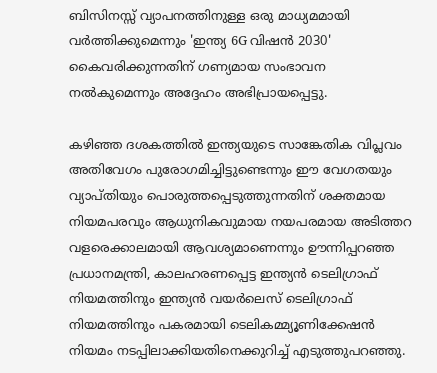ബിസിനസ്സ് വ്യാപനത്തിനുള്ള ഒരു മാധ്യമമായി വർത്തിക്കുമെന്നും 'ഇന്ത്യ 6G വിഷൻ 2030' കൈവരിക്കുന്നതിന് ഗണ്യമായ സംഭാവന നൽകുമെന്നും അദ്ദേഹം അഭിപ്രായപ്പെട്ടു.

കഴിഞ്ഞ ദശകത്തിൽ ഇന്ത്യയുടെ സാങ്കേതിക വിപ്ലവം അതിവേഗം പുരോഗമിച്ചിട്ടുണ്ടെന്നും ഈ വേഗതയും വ്യാപ്തിയും പൊരുത്തപ്പെടുത്തുന്നതിന് ശക്തമായ നിയമപരവും ആധുനികവുമായ നയപരമായ അടിത്തറ വളരെക്കാലമായി ആവശ്യമാണെന്നും ഊന്നിപ്പറഞ്ഞ പ്രധാനമന്ത്രി, കാലഹരണപ്പെട്ട ഇന്ത്യൻ ടെലിഗ്രാഫ് നിയമത്തിനും ഇന്ത്യൻ വയർലെസ് ടെലിഗ്രാഫ് നിയമത്തിനും പകരമായി ടെലികമ്മ്യൂണിക്കേഷൻ നിയമം നടപ്പിലാക്കിയതിനെക്കുറിച്ച് എടുത്തുപറഞ്ഞു.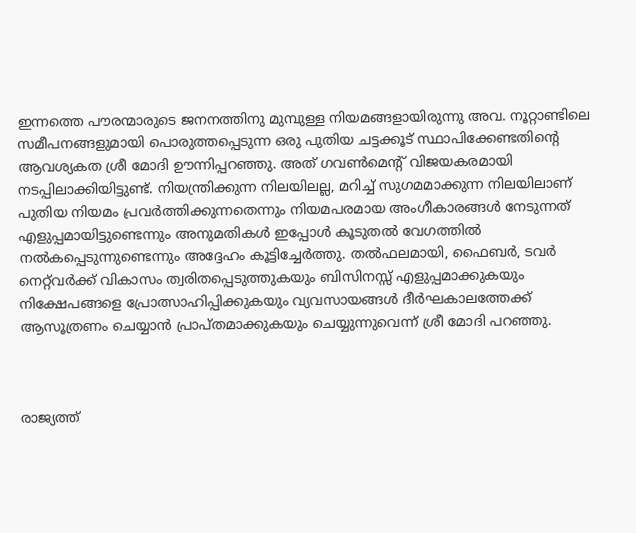ഇന്നത്തെ പൗരന്മാരുടെ ജനനത്തിനു മുമ്പുള്ള നിയമങ്ങളായിരുന്നു അവ. നൂറ്റാണ്ടിലെ സമീപനങ്ങളുമായി പൊരുത്തപ്പെടുന്ന ഒരു പുതിയ ചട്ടക്കൂട് സ്ഥാപിക്കേണ്ടതിന്റെ ആവശ്യകത ശ്രീ മോദി ഊന്നിപ്പറഞ്ഞു. അത് ഗവൺമെന്റ് വിജയകരമായി നടപ്പിലാക്കിയിട്ടുണ്ട്. നിയന്ത്രിക്കുന്ന നിലയിലല്ല, മറിച്ച് സുഗമമാക്കുന്ന നിലയിലാണ് പുതിയ നിയമം പ്രവർത്തിക്കുന്നതെന്നും നിയമപരമായ അംഗീകാരങ്ങൾ നേടുന്നത് എളുപ്പമായിട്ടുണ്ടെന്നും അനുമതികൾ ഇപ്പോൾ കൂടുതൽ വേഗത്തിൽ നൽകപ്പെടുന്നുണ്ടെന്നും അദ്ദേഹം കൂട്ടിച്ചേർത്തു. തൽഫലമായി, ഫൈബർ, ടവർ നെറ്റ്‌വർക്ക് വികാസം ത്വരിതപ്പെടുത്തുകയും ബിസിനസ്സ് എളുപ്പമാക്കുകയും നിക്ഷേപങ്ങളെ പ്രോത്സാഹിപ്പിക്കുകയും വ്യവസായങ്ങൾ ദീർഘകാലത്തേക്ക് ആസൂത്രണം ചെയ്യാൻ പ്രാപ്തമാക്കുകയും ചെയ്യുന്നുവെന്ന് ശ്രീ മോദി പറഞ്ഞു.



രാജ്യത്ത്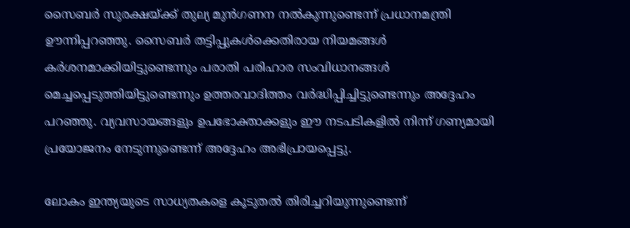സൈബർ സുരക്ഷയ്ക്ക് തുല്യ മുൻഗണന നൽകുന്നുണ്ടെന്ന് പ്രധാനമന്ത്രി ഊന്നിപ്പറഞ്ഞു. സൈബർ തട്ടിപ്പുകൾക്കെതിരായ നിയമങ്ങൾ കർശനമാക്കിയിട്ടുണ്ടെന്നും പരാതി പരിഹാര സംവിധാനങ്ങൾ മെച്ചപ്പെടുത്തിയിട്ടുണ്ടെന്നും ഉത്തരവാദിത്തം വർദ്ധിപ്പിച്ചിട്ടുണ്ടെന്നും അദ്ദേഹം പറഞ്ഞു. വ്യവസായങ്ങളും ഉപഭോക്താക്കളും ഈ നടപടികളിൽ നിന്ന് ഗണ്യമായി പ്രയോജനം നേടുന്നുണ്ടെന്ന് അദ്ദേഹം അഭിപ്രായപ്പെട്ടു.

ലോകം ഇന്ത്യയുടെ സാധ്യതകളെ കൂടുതൽ തിരിച്ചറിയുന്നുണ്ടെന്ന്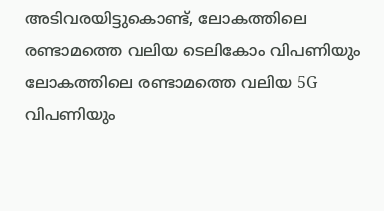അടിവരയിട്ടുകൊണ്ട്, ലോകത്തിലെ രണ്ടാമത്തെ വലിയ ടെലികോം വിപണിയും ലോകത്തിലെ രണ്ടാമത്തെ വലിയ 5G വിപണിയും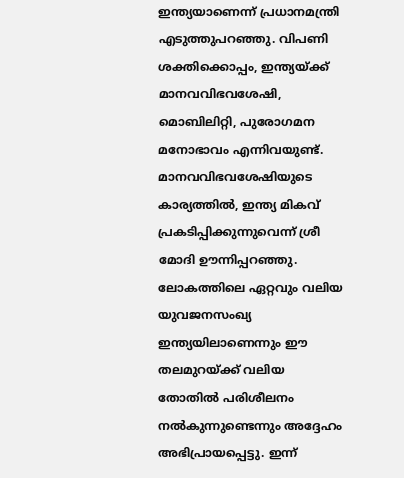ഇന്ത്യയാണെന്ന് പ്രധാനമന്ത്രി എടുത്തുപറഞ്ഞു. വിപണി ശക്തിക്കൊപ്പം, ഇന്ത്യയ്ക്ക് മാനവവിഭവശേഷി, മൊബിലിറ്റി, പുരോഗമന മനോഭാവം എന്നിവയുണ്ട്. മാനവവിഭവശേഷിയുടെ കാര്യത്തിൽ, ഇന്ത്യ മികവ് പ്രകടിപ്പിക്കുന്നുവെന്ന് ശ്രീ മോദി ഊന്നിപ്പറഞ്ഞു. ലോകത്തിലെ ഏറ്റവും വലിയ യുവജനസംഖ്യ ഇന്ത്യയിലാണെന്നും ഈ തലമുറയ്ക്ക് വലിയ തോതിൽ പരിശീലനം നൽകുന്നുണ്ടെന്നും അദ്ദേഹം അഭിപ്രായപ്പെട്ടു. ഇന്ന്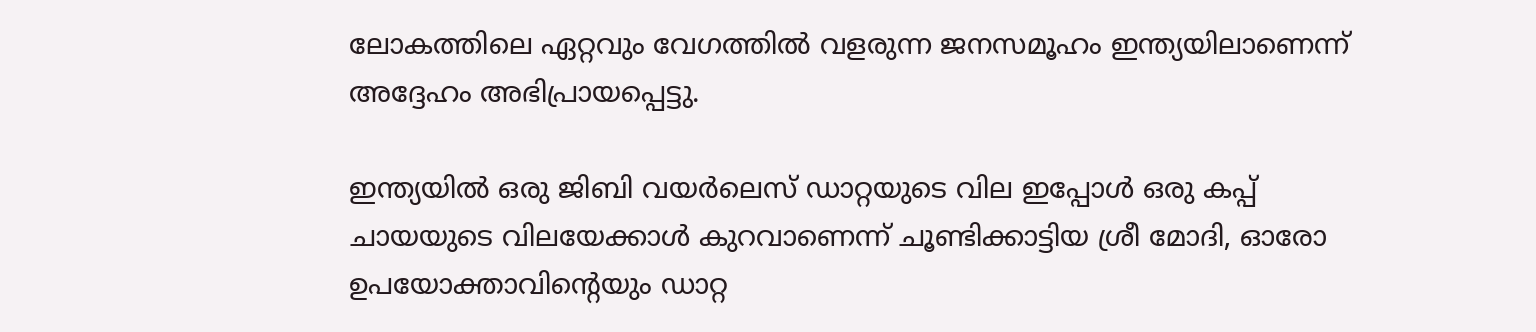ലോകത്തിലെ ഏറ്റവും വേഗത്തിൽ വളരുന്ന ജനസമൂഹം ഇന്ത്യയിലാണെന്ന് അദ്ദേഹം അഭിപ്രായപ്പെട്ടു.

ഇന്ത്യയിൽ ഒരു ജിബി വയർലെസ് ഡാറ്റയുടെ വില ഇപ്പോൾ ഒരു കപ്പ് ചായയുടെ വിലയേക്കാൾ കുറവാണെന്ന് ചൂണ്ടിക്കാട്ടിയ ശ്രീ മോദി, ഓരോ ഉപയോക്താവിന്റെയും ഡാറ്റ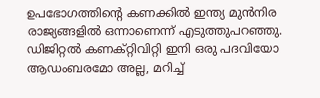ഉപഭോഗത്തിന്റെ കണക്കിൽ ഇന്ത്യ മുൻനിര രാജ്യങ്ങളിൽ ഒന്നാണെന്ന് എടുത്തുപറഞ്ഞു. ഡിജിറ്റൽ കണക്റ്റിവിറ്റി ഇനി ഒരു പദവിയോ ആഡംബരമോ അല്ല, മറിച്ച്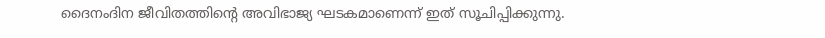ദൈനംദിന ജീവിതത്തിന്റെ അവിഭാജ്യ ഘടകമാണെന്ന് ഇത് സൂചിപ്പിക്കുന്നു.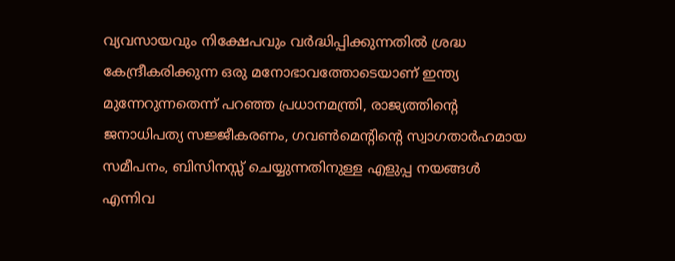വ്യവസായവും നിക്ഷേപവും വർദ്ധിപ്പിക്കുന്നതിൽ ശ്രദ്ധ കേന്ദ്രീകരിക്കുന്ന ഒരു മനോഭാവത്തോടെയാണ് ഇന്ത്യ മുന്നേറുന്നതെന്ന് പറഞ്ഞ പ്രധാനമന്ത്രി, രാജ്യത്തിന്റെ ജനാധിപത്യ സജ്ജീകരണം, ഗവൺമെന്റിന്റെ സ്വാഗതാർഹമായ സമീപനം, ബിസിനസ്സ് ചെയ്യുന്നതിനുള്ള എളുപ്പ നയങ്ങൾ എന്നിവ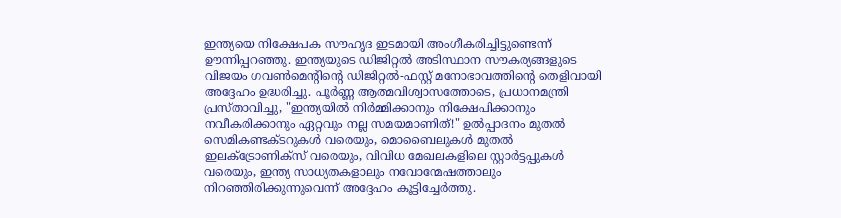ഇന്ത്യയെ നിക്ഷേപക സൗഹൃദ ഇടമായി അംഗീകരിച്ചിട്ടുണ്ടെന്ന് ഊന്നിപ്പറഞ്ഞു. ഇന്ത്യയുടെ ഡിജിറ്റൽ അടിസ്ഥാന സൗകര്യങ്ങളുടെ വിജയം ഗവൺമെന്റിന്റെ ഡിജിറ്റൽ-ഫസ്റ്റ് മനോഭാവത്തിന്റെ തെളിവായി അദ്ദേഹം ഉദ്ധരിച്ചു. പൂർണ്ണ ആത്മവിശ്വാസത്തോടെ, പ്രധാനമന്ത്രി പ്രസ്താവിച്ചു, "ഇന്ത്യയിൽ നിർമ്മിക്കാനും നിക്ഷേപിക്കാനും നവീകരിക്കാനും ഏറ്റവും നല്ല സമയമാണിത്!" ഉൽപ്പാദനം മുതൽ സെമികണ്ടക്ടറുകൾ വരെയും, മൊബൈലുകൾ മുതൽ ഇലക്ട്രോണിക്സ് വരെയും, വിവിധ മേഖലകളിലെ സ്റ്റാർട്ടപ്പുകൾ വരെയും, ഇന്ത്യ സാധ്യതകളാലും നവോന്മേഷത്താലും നിറഞ്ഞിരിക്കുന്നുവെന്ന് അദ്ദേഹം കൂട്ടിച്ചേർത്തു.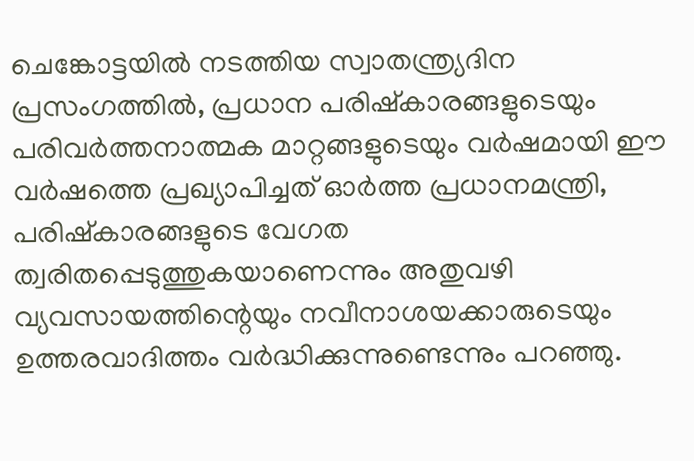ചെങ്കോട്ടയിൽ നടത്തിയ സ്വാതന്ത്ര്യദിന പ്രസംഗത്തിൽ, പ്രധാന പരിഷ്കാരങ്ങളുടെയും പരിവർത്തനാത്മക മാറ്റങ്ങളുടെയും വർഷമായി ഈ വർഷത്തെ പ്രഖ്യാപിച്ചത് ഓർത്ത പ്രധാനമന്ത്രി, പരിഷ്കാരങ്ങളുടെ വേഗത ത്വരിതപ്പെടുത്തുകയാണെന്നും അതുവഴി വ്യവസായത്തിന്റെയും നവീനാശയക്കാരുടെയും ഉത്തരവാദിത്തം വർദ്ധിക്കുന്നുണ്ടെന്നും പറഞ്ഞു.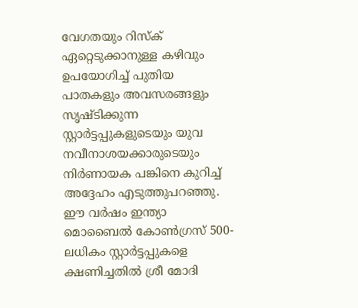വേഗതയും റിസ്ക് ഏറ്റെടുക്കാനുള്ള കഴിവും ഉപയോഗിച്ച് പുതിയ പാതകളും അവസരങ്ങളും സൃഷ്ടിക്കുന്ന സ്റ്റാർട്ടപ്പുകളുടെയും യുവ നവീനാശയക്കാരുടെയും നിർണായക പങ്കിനെ കുറിച്ച് അദ്ദേഹം എടുത്തുപറഞ്ഞു. ഈ വർഷം ഇന്ത്യാ മൊബൈൽ കോൺഗ്രസ് 500-ലധികം സ്റ്റാർട്ടപ്പുകളെ ക്ഷണിച്ചതിൽ ശ്രീ മോദി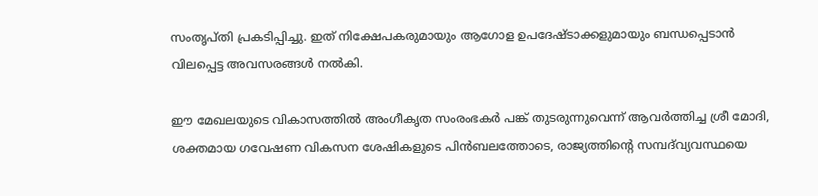സംതൃപ്തി പ്രകടിപ്പിച്ചു. ഇത് നിക്ഷേപകരുമായും ആഗോള ഉപദേഷ്ടാക്കളുമായും ബന്ധപ്പെടാൻ വിലപ്പെട്ട അവസരങ്ങൾ നൽകി.

ഈ മേഖലയുടെ വികാസത്തിൽ അംഗീകൃത സംരംഭകർ പങ്ക് തുടരുന്നുവെന്ന് ആവർത്തിച്ച ശ്രീ മോദി, ശക്തമായ ഗവേഷണ വികസന ശേഷികളുടെ പിൻബലത്തോടെ, രാജ്യത്തിന്റെ സമ്പദ്‌വ്യവസ്ഥയെ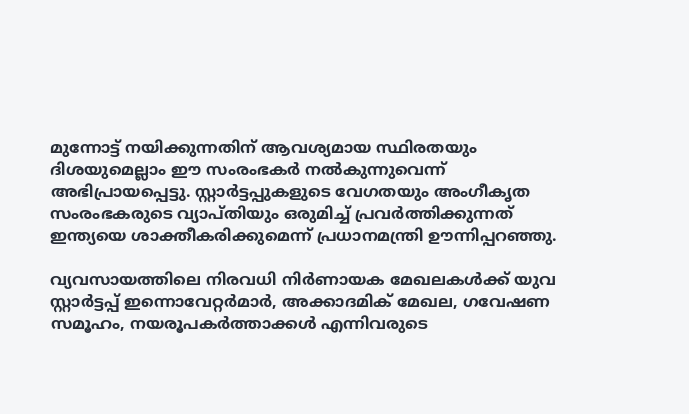മുന്നോട്ട് നയിക്കുന്നതിന് ആവശ്യമായ സ്ഥിരതയും ദിശയുമെല്ലാം ഈ സംരംഭകർ നൽകുന്നുവെന്ന് അഭിപ്രായപ്പെട്ടു. സ്റ്റാർട്ടപ്പുകളുടെ വേഗതയും അംഗീകൃത സംരംഭകരുടെ വ്യാപ്തിയും ഒരുമിച്ച് പ്രവർത്തിക്കുന്നത് ഇന്ത്യയെ ശാക്തീകരിക്കുമെന്ന് പ്രധാനമന്ത്രി ഊന്നിപ്പറഞ്ഞു.

വ്യവസായത്തിലെ നിരവധി നിർണായക മേഖലകൾക്ക് യുവ സ്റ്റാർട്ടപ്പ് ഇന്നൊവേറ്റർമാർ, അക്കാദമിക് മേഖല, ഗവേഷണ സമൂഹം, നയരൂപകർത്താക്കൾ എന്നിവരുടെ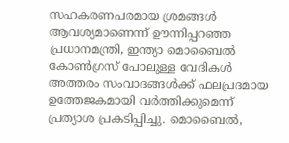സഹകരണപരമായ ശ്രമങ്ങൾ ആവശ്യമാണെന്ന് ഊന്നിപ്പറഞ്ഞ പ്രധാനമന്ത്രി, ഇന്ത്യാ മൊബൈൽ കോൺഗ്രസ് പോലുള്ള വേദികൾ അത്തരം സംവാദങ്ങൾക്ക് ഫലപ്രദമായ ഉത്തേജകമായി വർത്തിക്കുമെന്ന് പ്രത്യാശ പ്രകടിപ്പിച്ചു. മൊബൈൽ,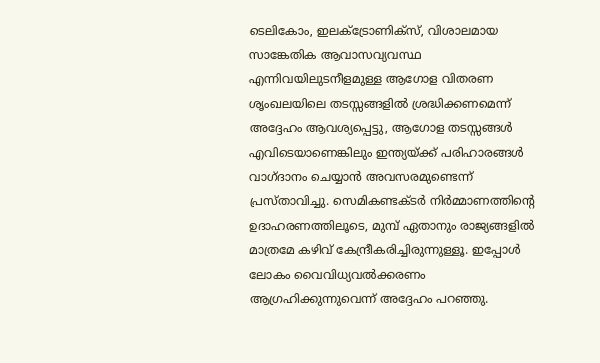ടെലികോം, ഇലക്ട്രോണിക്സ്, വിശാലമായ സാങ്കേതിക ആവാസവ്യവസ്ഥ എന്നിവയിലുടനീളമുള്ള ആഗോള വിതരണ ശൃംഖലയിലെ തടസ്സങ്ങളിൽ ശ്രദ്ധിക്കണമെന്ന് അദ്ദേഹം ആവശ്യപ്പെട്ടു, ആഗോള തടസ്സങ്ങൾ എവിടെയാണെങ്കിലും ഇന്ത്യയ്ക്ക് പരിഹാരങ്ങൾ വാഗ്ദാനം ചെയ്യാൻ അവസരമുണ്ടെന്ന് പ്രസ്താവിച്ചു. സെമികണ്ടക്ടർ നിർമ്മാണത്തിന്റെ ഉദാഹരണത്തിലൂടെ, മുമ്പ് ഏതാനും രാജ്യങ്ങളിൽ മാത്രമേ കഴിവ് കേന്ദ്രീകരിച്ചിരുന്നുള്ളൂ. ഇപ്പോൾ ലോകം വൈവിധ്യവൽക്കരണം ആഗ്രഹിക്കുന്നുവെന്ന് അദ്ദേഹം പറഞ്ഞു.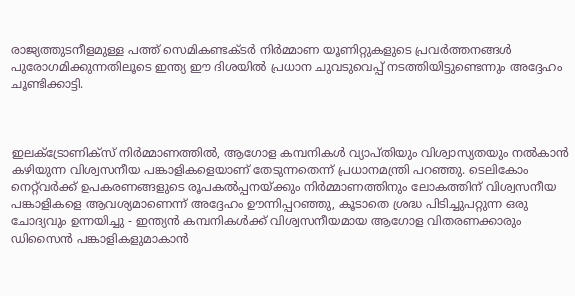രാജ്യത്തുടനീളമുള്ള പത്ത് സെമികണ്ടക്ടർ നിർമ്മാണ യൂണിറ്റുകളുടെ പ്രവർത്തനങ്ങൾ പുരോഗമിക്കുന്നതിലൂടെ ഇന്ത്യ ഈ ദിശയിൽ പ്രധാന ചുവടുവെപ്പ് നടത്തിയിട്ടുണ്ടെന്നും അദ്ദേഹം ചൂണ്ടിക്കാട്ടി.



ഇലക്ട്രോണിക്സ് നിർമ്മാണത്തിൽ, ആഗോള കമ്പനികൾ വ്യാപ്തിയും വിശ്വാസ്യതയും നൽകാൻ കഴിയുന്ന വിശ്വസനീയ പങ്കാളികളെയാണ് തേടുന്നതെന്ന് പ്രധാനമന്ത്രി പറഞ്ഞു. ടെലികോം നെറ്റ്‌വർക്ക് ഉപകരണങ്ങളുടെ രൂപകൽപ്പനയ്ക്കും നിർമ്മാണത്തിനും ലോകത്തിന് വിശ്വസനീയ പങ്കാളികളെ ആവശ്യമാണെന്ന് അദ്ദേഹം ഊന്നിപ്പറഞ്ഞു, കൂടാതെ ശ്രദ്ധ പിടിച്ചുപറ്റുന്ന ഒരു ചോദ്യവും ഉന്നയിച്ചു - ഇന്ത്യൻ കമ്പനികൾക്ക് വിശ്വസനീയമായ ആഗോള വിതരണക്കാരും ഡിസൈൻ പങ്കാളികളുമാകാൻ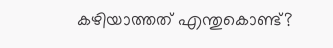കഴിയാത്തത് എന്തുകൊണ്ട്?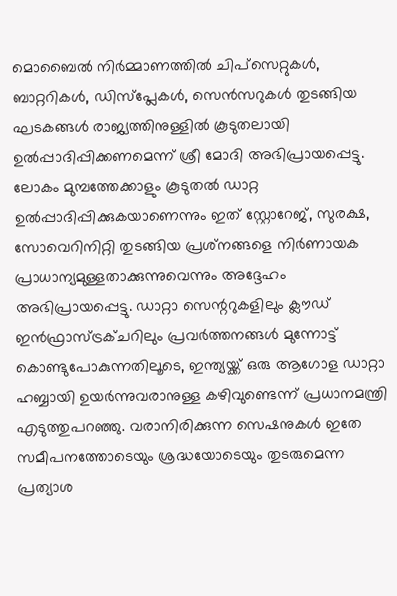മൊബൈൽ നിർമ്മാണത്തിൽ ചിപ്‌സെറ്റുകൾ, ബാറ്ററികൾ, ഡിസ്‌പ്ലേകൾ, സെൻസറുകൾ തുടങ്ങിയ ഘടകങ്ങൾ രാജ്യത്തിനുള്ളിൽ കൂടുതലായി ഉൽപ്പാദിപ്പിക്കണമെന്ന് ശ്രീ മോദി അഭിപ്രായപ്പെട്ടു. ലോകം മുമ്പത്തേക്കാളും കൂടുതൽ ഡാറ്റ ഉൽപ്പാദിപ്പിക്കുകയാണെന്നും ഇത് സ്റ്റോറേജ്, സുരക്ഷ, സോവെറിനിറ്റി തുടങ്ങിയ പ്രശ്‌നങ്ങളെ നിർണായക പ്രാധാന്യമുള്ളതാക്കുന്നുവെന്നും അദ്ദേഹം അഭിപ്രായപ്പെട്ടു. ഡാറ്റാ സെന്ററുകളിലും ക്ലൗഡ് ഇൻഫ്രാസ്ട്രക്ചറിലും പ്രവർത്തനങ്ങൾ മുന്നോട്ട് കൊണ്ടുപോകുന്നതിലൂടെ, ഇന്ത്യയ്ക്ക് ഒരു ആഗോള ഡാറ്റാ ഹബ്ബായി ഉയർന്നുവരാനുള്ള കഴിവുണ്ടെന്ന് പ്രധാനമന്ത്രി എടുത്തുപറഞ്ഞു. വരാനിരിക്കുന്ന സെഷനുകൾ ഇതേ സമീപനത്തോടെയും ശ്രദ്ധയോടെയും തുടരുമെന്ന പ്രത്യാശ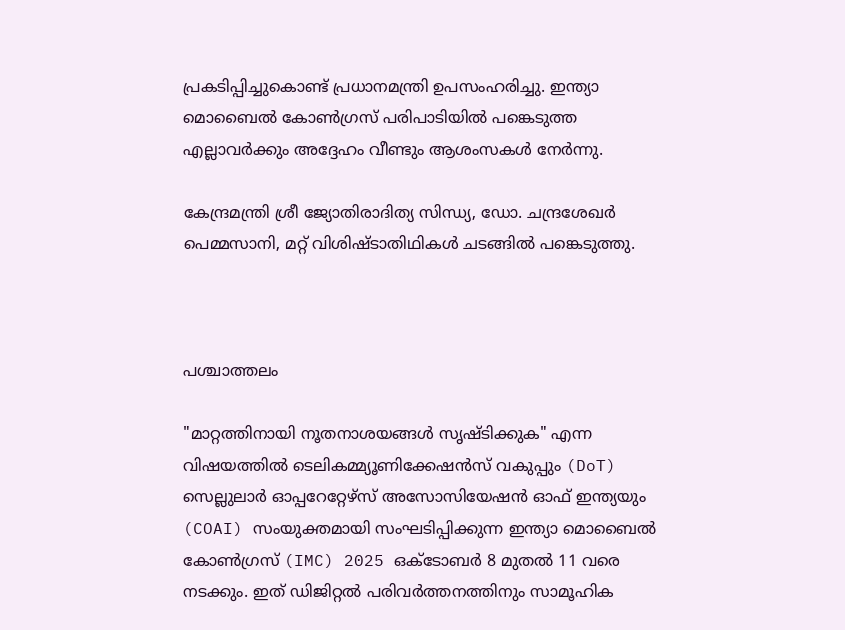പ്രകടിപ്പിച്ചുകൊണ്ട് പ്രധാനമന്ത്രി ഉപസംഹരിച്ചു. ഇന്ത്യാ മൊബൈൽ കോൺഗ്രസ് പരിപാടിയിൽ പങ്കെടുത്ത എല്ലാവർക്കും അദ്ദേഹം വീണ്ടും ആശംസകൾ നേർന്നു.

കേന്ദ്രമന്ത്രി ശ്രീ ജ്യോതിരാദിത്യ സിന്ധ്യ, ഡോ. ചന്ദ്രശേഖർ പെമ്മസാനി, മറ്റ് വിശിഷ്ടാതിഥികൾ ചടങ്ങിൽ പങ്കെടുത്തു.



പശ്ചാത്തലം

"മാറ്റത്തിനായി നൂതനാശയങ്ങൾ സൃഷ്ടിക്കുക" എന്ന വിഷയത്തിൽ ടെലികമ്മ്യൂണിക്കേഷൻസ് വകുപ്പും (DoT) സെല്ലുലാർ ഓപ്പറേറ്റേഴ്‌സ് അസോസിയേഷൻ ഓഫ് ഇന്ത്യയും (COAI) സംയുക്തമായി സംഘടിപ്പിക്കുന്ന ഇന്ത്യാ മൊബൈൽ കോൺഗ്രസ് (IMC) 2025 ഒക്ടോബർ 8 മുതൽ 11 വരെ നടക്കും. ഇത് ഡിജിറ്റൽ പരിവർത്തനത്തിനും സാമൂഹിക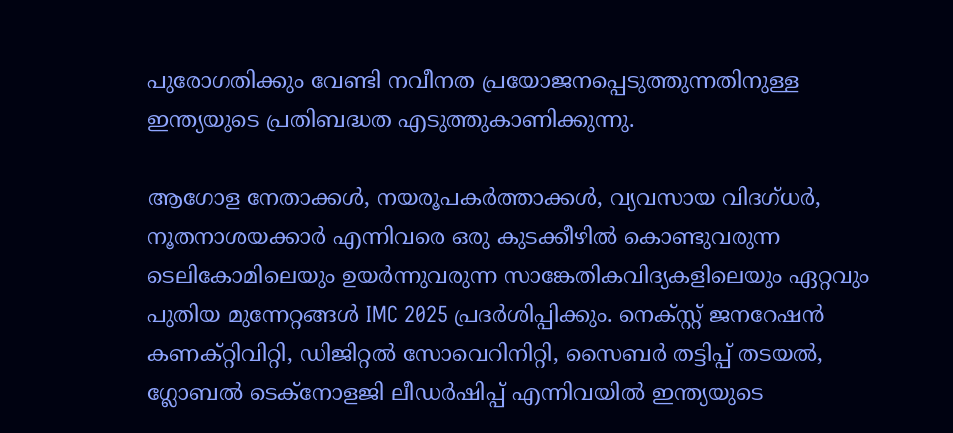പുരോഗതിക്കും വേണ്ടി നവീനത പ്രയോജനപ്പെടുത്തുന്നതിനുള്ള ഇന്ത്യയുടെ പ്രതിബദ്ധത എടുത്തുകാണിക്കുന്നു.

ആഗോള നേതാക്കൾ, നയരൂപകർത്താക്കൾ, വ്യവസായ വിദഗ്ധർ, നൂതനാശയക്കാർ എന്നിവരെ ഒരു കുടക്കീഴിൽ കൊണ്ടുവരുന്ന ടെലികോമിലെയും ഉയർന്നുവരുന്ന സാങ്കേതികവിദ്യകളിലെയും ഏറ്റവും പുതിയ മുന്നേറ്റങ്ങൾ IMC 2025 പ്രദർശിപ്പിക്കും. നെക്സ്റ്റ് ജനറേഷൻ കണക്റ്റിവിറ്റി, ഡിജിറ്റൽ സോവെറിനിറ്റി, സൈബർ തട്ടിപ്പ് തടയൽ, ഗ്ലോബൽ ടെക്നോളജി ലീഡർഷിപ്പ് എന്നിവയിൽ ഇന്ത്യയുടെ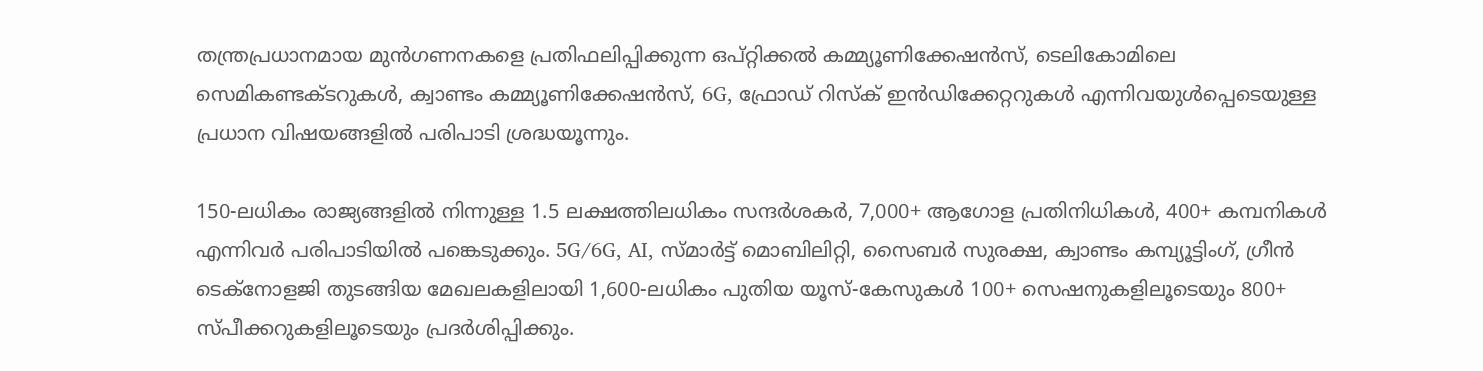തന്ത്രപ്രധാനമായ മുൻഗണനകളെ പ്രതിഫലിപ്പിക്കുന്ന ഒപ്റ്റിക്കൽ കമ്മ്യൂണിക്കേഷൻസ്, ടെലികോമിലെ സെമികണ്ടക്ടറുകൾ, ക്വാണ്ടം കമ്മ്യൂണിക്കേഷൻസ്, 6G, ഫ്രോഡ് റിസ്ക് ഇൻഡിക്കേറ്ററുകൾ എന്നിവയുൾപ്പെടെയുള്ള പ്രധാന വിഷയങ്ങളിൽ പരിപാടി ശ്രദ്ധയൂന്നും.

150-ലധികം രാജ്യങ്ങളിൽ നിന്നുള്ള 1.5 ലക്ഷത്തിലധികം സന്ദർശകർ, 7,000+ ആഗോള പ്രതിനിധികൾ, 400+ കമ്പനികൾ എന്നിവർ പരിപാടിയിൽ പങ്കെടുക്കും. 5G/6G, AI, സ്മാർട്ട് മൊബിലിറ്റി, സൈബർ സുരക്ഷ, ക്വാണ്ടം കമ്പ്യൂട്ടിംഗ്, ഗ്രീൻ ടെക്നോളജി തുടങ്ങിയ മേഖലകളിലായി 1,600-ലധികം പുതിയ യൂസ്-കേസുകൾ 100+ സെഷനുകളിലൂടെയും 800+ സ്പീക്കറുകളിലൂടെയും പ്രദർശിപ്പിക്കും.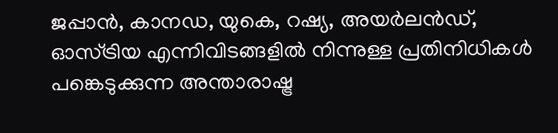ജപ്പാൻ, കാനഡ, യുകെ, റഷ്യ, അയർലൻഡ്, ഓസ്ട്രിയ എന്നിവിടങ്ങളിൽ നിന്നുള്ള പ്രതിനിധികൾ പങ്കെടുക്കുന്ന അന്താരാഷ്ട്ര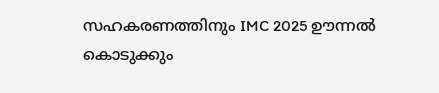സഹകരണത്തിനും IMC 2025 ഊന്നൽ കൊടുക്കും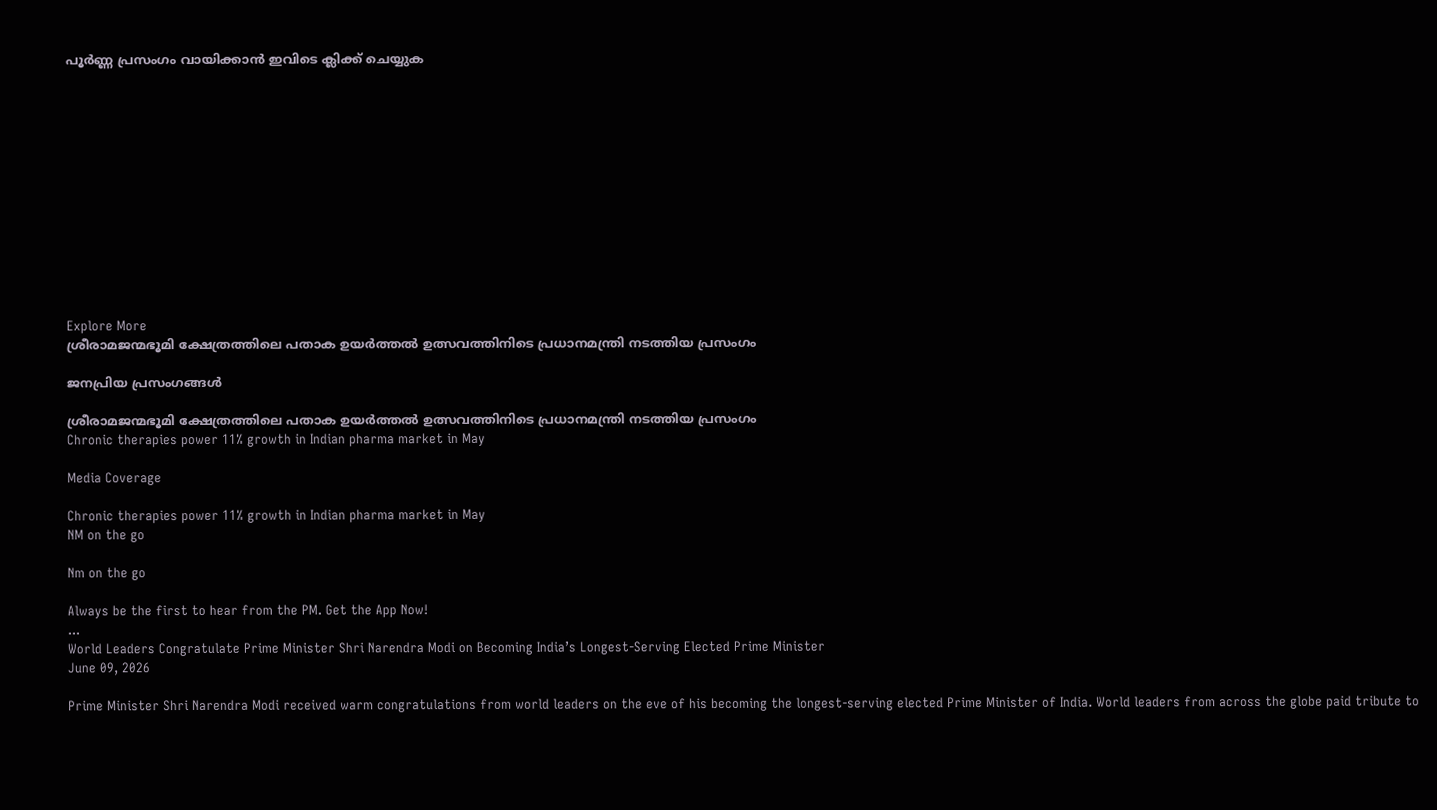പൂർണ്ണ പ്രസംഗം വായിക്കാൻ ഇവിടെ ക്ലിക്ക് ചെയ്യുക













Explore More
ശ്രീരാമജന്മഭൂമി ക്ഷേത്രത്തിലെ പതാക ഉയർത്തൽ ഉത്സവത്തിനിടെ പ്രധാനമന്ത്രി നടത്തിയ പ്രസംഗം

ജനപ്രിയ പ്രസംഗങ്ങൾ

ശ്രീരാമജന്മഭൂമി ക്ഷേത്രത്തിലെ പതാക ഉയർത്തൽ ഉത്സവത്തിനിടെ പ്രധാനമന്ത്രി നടത്തിയ പ്രസംഗം
Chronic therapies power 11% growth in Indian pharma market in May

Media Coverage

Chronic therapies power 11% growth in Indian pharma market in May
NM on the go

Nm on the go

Always be the first to hear from the PM. Get the App Now!
...
World Leaders Congratulate Prime Minister Shri Narendra Modi on Becoming India’s Longest-Serving Elected Prime Minister
June 09, 2026

Prime Minister Shri Narendra Modi received warm congratulations from world leaders on the eve of his becoming the longest-serving elected Prime Minister of India. World leaders from across the globe paid tribute to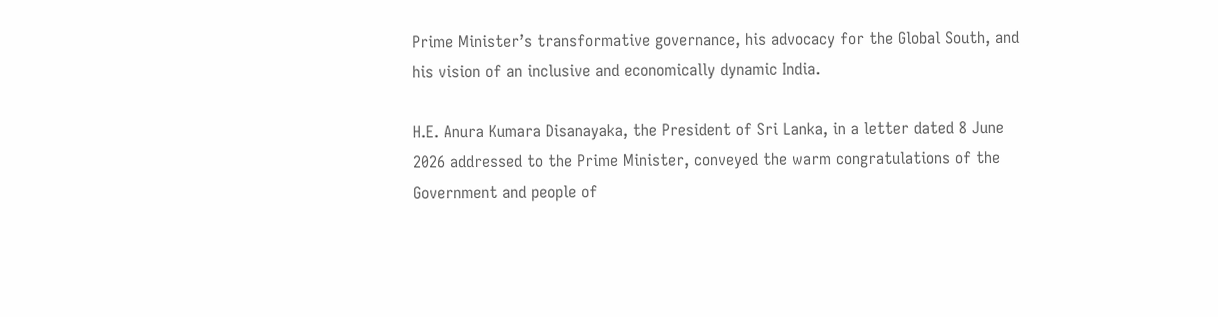Prime Minister’s transformative governance, his advocacy for the Global South, and his vision of an inclusive and economically dynamic India.

H.E. Anura Kumara Disanayaka, the President of Sri Lanka, in a letter dated 8 June 2026 addressed to the Prime Minister, conveyed the warm congratulations of the Government and people of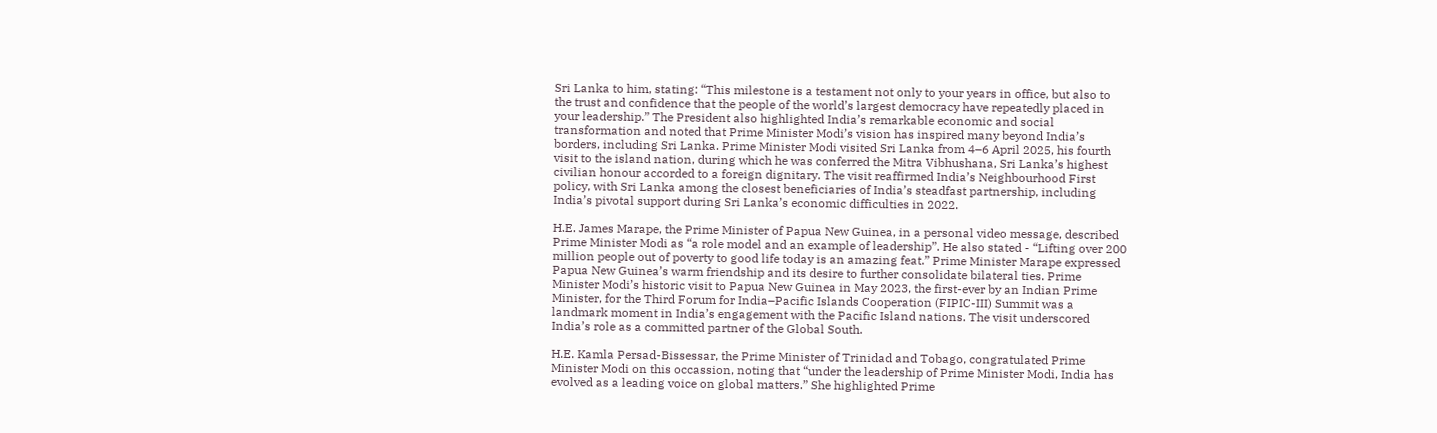Sri Lanka to him, stating: “This milestone is a testament not only to your years in office, but also to the trust and confidence that the people of the world’s largest democracy have repeatedly placed in your leadership.” The President also highlighted India’s remarkable economic and social transformation and noted that Prime Minister Modi’s vision has inspired many beyond India’s borders, including Sri Lanka. Prime Minister Modi visited Sri Lanka from 4–6 April 2025, his fourth visit to the island nation, during which he was conferred the Mitra Vibhushana, Sri Lanka’s highest civilian honour accorded to a foreign dignitary. The visit reaffirmed India’s Neighbourhood First policy, with Sri Lanka among the closest beneficiaries of India’s steadfast partnership, including India’s pivotal support during Sri Lanka’s economic difficulties in 2022.

H.E. James Marape, the Prime Minister of Papua New Guinea, in a personal video message, described Prime Minister Modi as “a role model and an example of leadership”. He also stated - “Lifting over 200 million people out of poverty to good life today is an amazing feat.” Prime Minister Marape expressed Papua New Guinea’s warm friendship and its desire to further consolidate bilateral ties. Prime Minister Modi’s historic visit to Papua New Guinea in May 2023, the first-ever by an Indian Prime Minister, for the Third Forum for India–Pacific Islands Cooperation (FIPIC-III) Summit was a landmark moment in India’s engagement with the Pacific Island nations. The visit underscored India’s role as a committed partner of the Global South.

H.E. Kamla Persad-Bissessar, the Prime Minister of Trinidad and Tobago, congratulated Prime Minister Modi on this occassion, noting that “under the leadership of Prime Minister Modi, India has evolved as a leading voice on global matters.” She highlighted Prime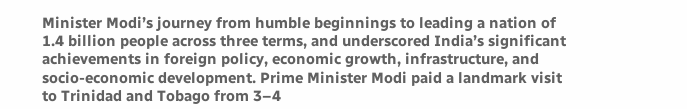Minister Modi’s journey from humble beginnings to leading a nation of 1.4 billion people across three terms, and underscored India’s significant achievements in foreign policy, economic growth, infrastructure, and socio-economic development. Prime Minister Modi paid a landmark visit to Trinidad and Tobago from 3–4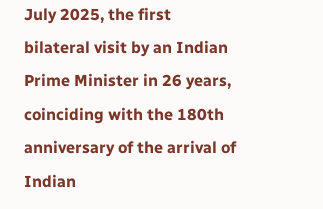July 2025, the first bilateral visit by an Indian Prime Minister in 26 years, coinciding with the 180th anniversary of the arrival of Indian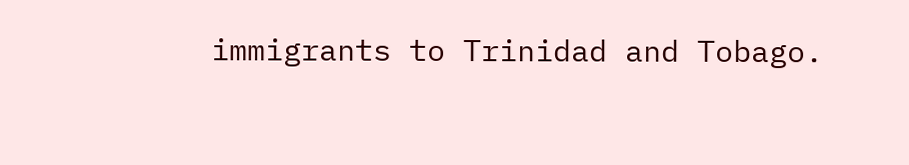immigrants to Trinidad and Tobago.